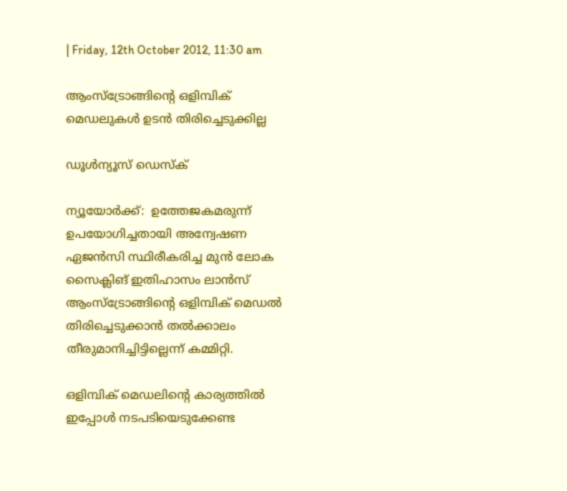| Friday, 12th October 2012, 11:30 am

ആംസ്‌ട്രോങ്ങിന്റെ ഒളിമ്പിക് മെഡലുകള്‍ ഉടന്‍ തിരിച്ചെടുക്കില്ല

ഡൂള്‍ന്യൂസ് ഡെസ്‌ക്

ന്യൂയോര്‍ക്ക്:  ഉത്തേജകമരുന്ന് ഉപയോഗിച്ചതായി അന്വേഷണ ഏജന്‍സി സ്ഥിരീകരിച്ച മുന്‍ ലോക സൈക്ലിങ് ഇതിഹാസം ലാന്‍സ് ആംസ്‌ട്രോങ്ങിന്റെ ഒളിമ്പിക് മെഡല്‍ തിരിച്ചെടുക്കാന്‍ തല്‍ക്കാലം തീരുമാനിച്ചിട്ടില്ലെന്ന് കമ്മിറ്റി.

ഒളിമ്പിക് മെഡലിന്റെ കാര്യത്തില്‍ ഇപ്പോള്‍ നടപടിയെടുക്കേണ്ട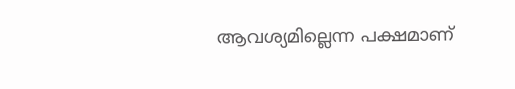ആവശ്യമില്ലെന്ന പക്ഷമാണ്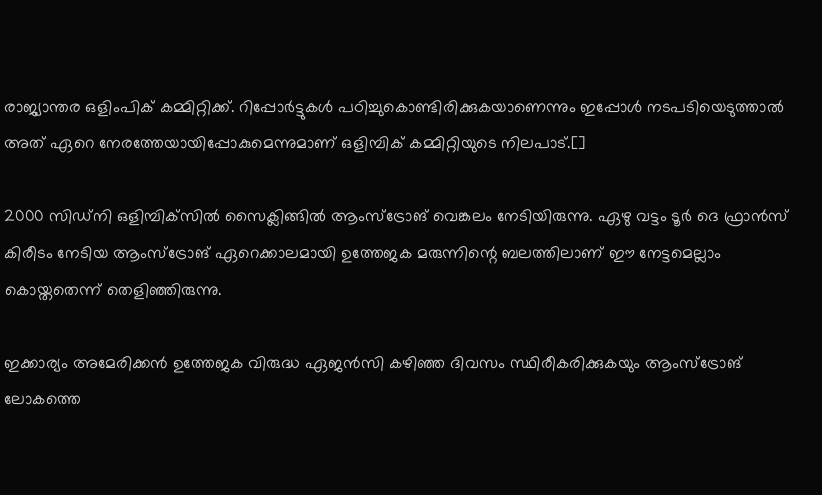രാജ്യാന്തര ഒളിംപിക് കമ്മിറ്റിക്ക്. റിപ്പോര്‍ട്ടുകള്‍ പഠിച്ചുകൊണ്ടിരിക്കുകയാണെന്നും ഇപ്പോള്‍ നടപടിയെടുത്താല്‍ അത് ഏറെ നേരത്തേയായിപ്പോകുമെന്നുമാണ് ഒളിമ്പിക് കമ്മിറ്റിയുടെ നിലപാട്.[]

2000 സിഡ്‌നി ഒളിമ്പിക്‌സില്‍ സൈക്ലിങ്ങില്‍ ആംസ്‌ട്രോങ് വെങ്കലം നേടിയിരുന്നു. ഏഴു വട്ടം ടൂര്‍ ദെ ഫ്രാന്‍സ് കിരീടം നേടിയ ആംസ്‌ട്രോങ് ഏറെക്കാലമായി ഉത്തേജക മരുന്നിന്റെ ബലത്തിലാണ് ഈ നേട്ടമെല്ലാം കൊയ്തതെന്ന് തെളിഞ്ഞിരുന്നു.

ഇക്കാര്യം അമേരിക്കന്‍ ഉത്തേജക വിരുദ്ധ ഏജന്‍സി കഴിഞ്ഞ ദിവസം സ്ഥിരീകരിക്കുകയും ആംസ്‌ട്രോങ് ലോകത്തെ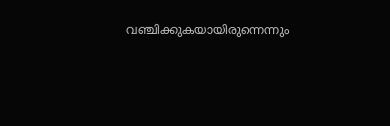വഞ്ചിക്കുകയായിരുന്നെന്നും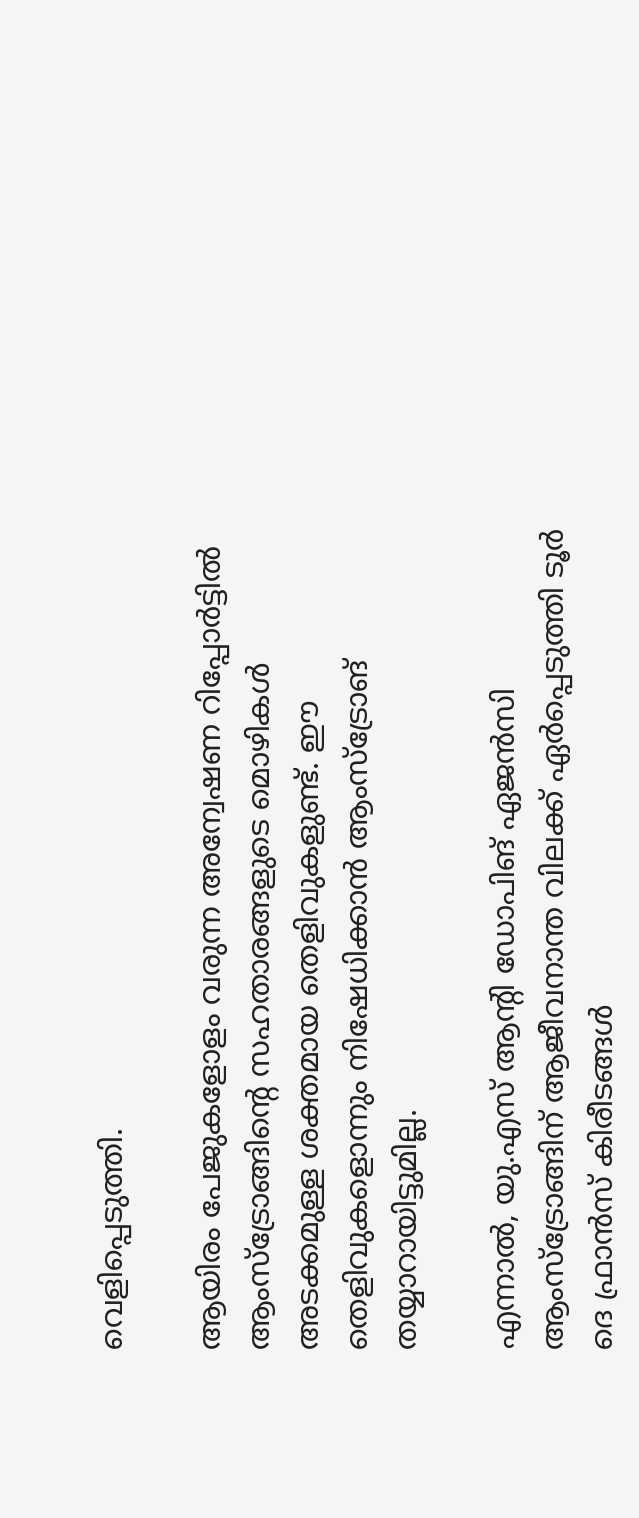വെളിപ്പെടുത്തി.

ആയിരം പേജുകളോളം വരുന്ന അന്വേഷണ റിപ്പോര്‍ട്ടില്‍ ആംസ്‌ട്രോങ്ങിന്റെ സഹതാരങ്ങളുടെ മൊഴികള്‍ അടക്കമുള്ള ശക്തമായ തെളിവുകളുണ്ട്. ഈ തെളിവുകളൊന്നും നിഷേധിക്കാന്‍ ആംസ്‌ട്രോങ് തയ്യാറായിട്ടുമില്ല.

എന്നാല്‍, യു.എസ് ആന്റി ഡോപിങ് ഏജന്‍സി ആംസ്‌ട്രോങ്ങിന് ആജീവനാന്ത വിലക്ക് ഏര്‍പ്പെടുത്തി ടൂര്‍ ദെ ഫ്രാന്‍സ് കിരീടങ്ങള്‍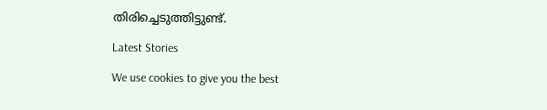തിരിച്ചെടുത്തിട്ടുണ്ട്.

Latest Stories

We use cookies to give you the best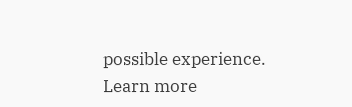possible experience. Learn more